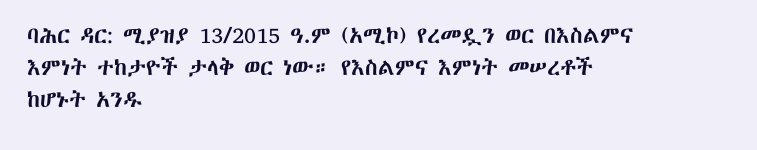ባሕር ዳር: ሚያዝያ 13/2015 ዓ.ም (አሚኮ) የረመዷን ወር በእስልምና እምነት ተከታዮች ታላቅ ወር ነው። የእስልምና እምነት መሠረቶች ከሆኑት አንዱ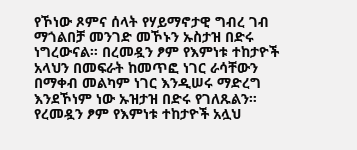የኾነው ጾምና ሰላት የሃይማኖታዊ ግብረ ገብ ማጎልበቻ መንገድ መኾኑን ኡስታዝ በድሩ ነግረውናል። በረመዷን ፆም የእምነቱ ተከታዮች አላህን በመፍራት ከመጥፎ ነገር ራሳቸውን በማቀብ መልካም ነገር እንዲሠሩ ማድረግ እንደኾነም ነው ኡዝታዝ በድሩ የገለጹልን። የረመዷን ፆም የእምነቱ ተከታዮች አሏህ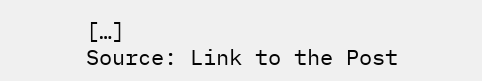[…]
Source: Link to the Post